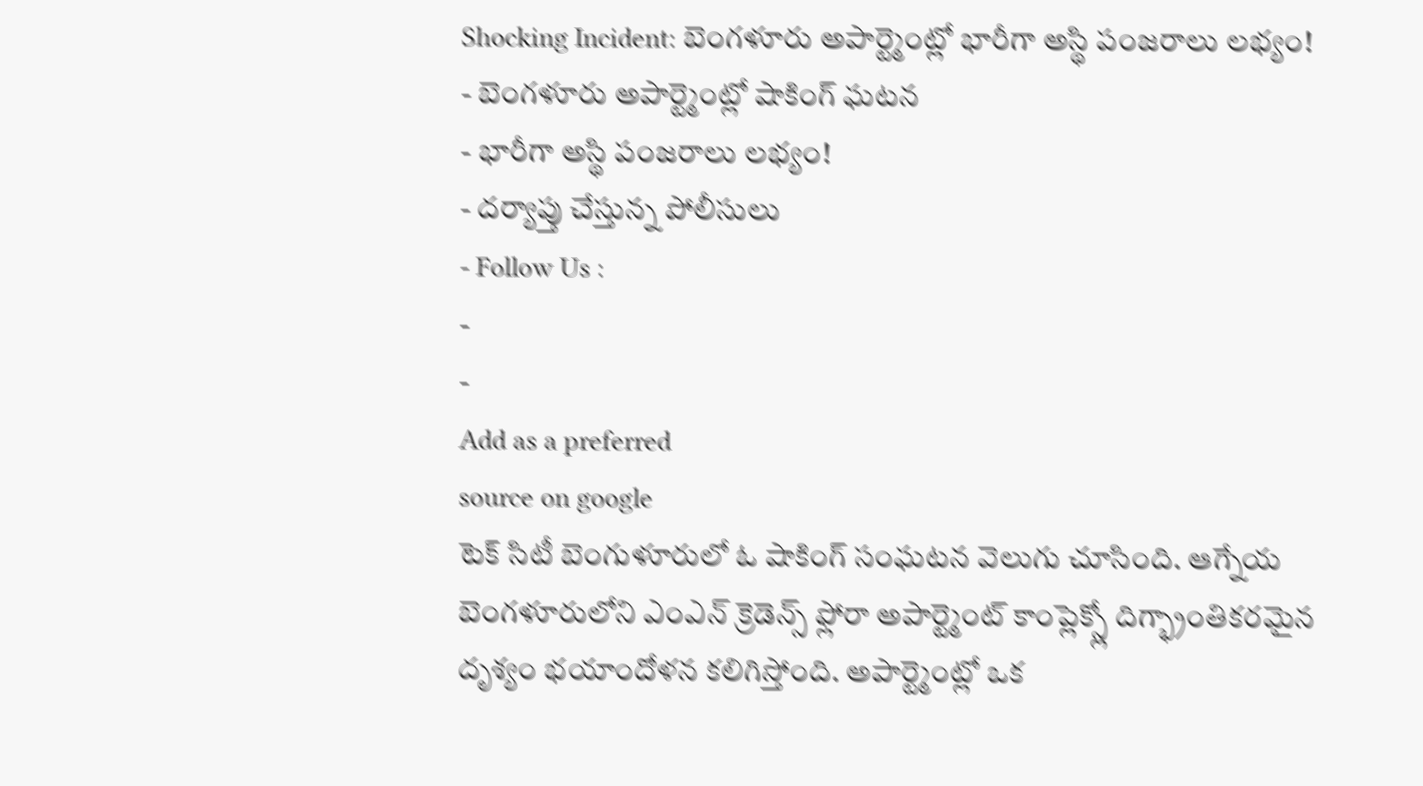Shocking Incident: బెంగళూరు అపార్ట్మెంట్లో భారీగా అస్థి పంజరాలు లభ్యం!
- బెంగళూరు అపార్ట్మెంట్లో షాకింగ్ ఘటన
- భారీగా అస్థి పంజరాలు లభ్యం!
- దర్యాప్తు చేస్తున్న పోలీసులు
- Follow Us :
-
-
Add as a preferred
source on google
టెక్ సిటీ బెంగుళూరులో ఓ షాకింగ్ సంఘటన వెలుగు చూసింది. ఆగ్నేయ బెంగళూరులోని ఎంఎన్ క్రెడెన్స్ ఫ్లోరా అపార్ట్మెంట్ కాంప్లెక్స్లో దిగ్భ్రాంతికరమైన దృశ్యం భయాందోళన కలిగిస్తోంది. అపార్ట్మెంట్లో ఒక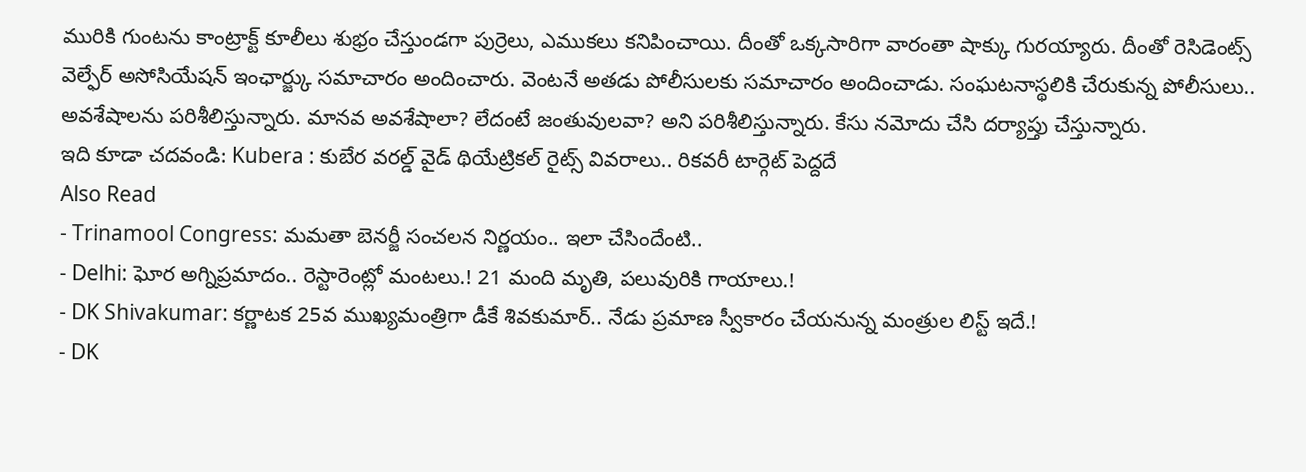మురికి గుంటను కాంట్రాక్ట్ కూలీలు శుభ్రం చేస్తుండగా పుర్రెలు, ఎముకలు కనిపించాయి. దీంతో ఒక్కసారిగా వారంతా షాక్కు గురయ్యారు. దీంతో రెసిడెంట్స్ వెల్ఫేర్ అసోసియేషన్ ఇంఛార్జ్కు సమాచారం అందించారు. వెంటనే అతడు పోలీసులకు సమాచారం అందించాడు. సంఘటనాస్థలికి చేరుకున్న పోలీసులు.. అవశేషాలను పరిశీలిస్తున్నారు. మానవ అవశేషాలా? లేదంటే జంతువులవా? అని పరిశీలిస్తున్నారు. కేసు నమోదు చేసి దర్యాప్తు చేస్తున్నారు.
ఇది కూడా చదవండి: Kubera : కుబేర వరల్డ్ వైడ్ థియేట్రికల్ రైట్స్ వివరాలు.. రికవరీ టార్గెట్ పెద్దదే
Also Read
- Trinamool Congress: మమతా బెనర్జీ సంచలన నిర్ణయం.. ఇలా చేసిందేంటి..
- Delhi: ఘోర అగ్నిప్రమాదం.. రెస్టారెంట్లో మంటలు.! 21 మంది మృతి, పలువురికి గాయాలు.!
- DK Shivakumar: కర్ణాటక 25వ ముఖ్యమంత్రిగా డీకే శివకుమార్.. నేడు ప్రమాణ స్వీకారం చేయనున్న మంత్రుల లిస్ట్ ఇదే.!
- DK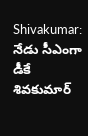Shivakumar: నేడు సీఎంగా డీకే శివకుమార్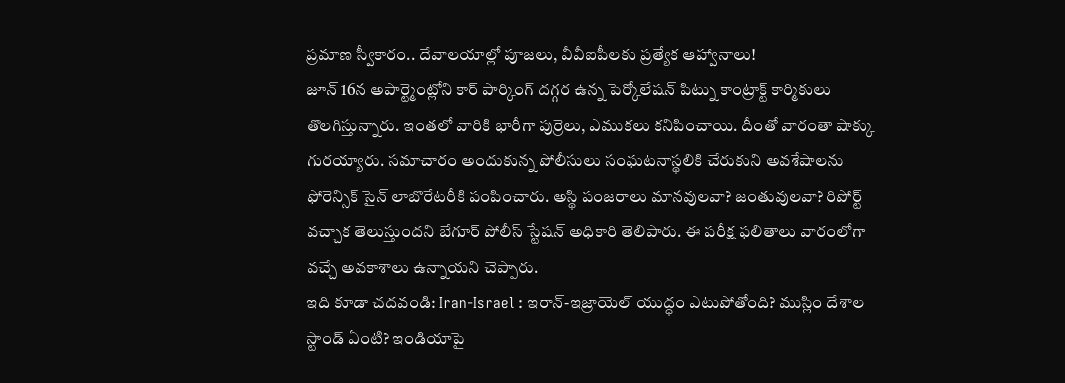ప్రమాణ స్వీకారం.. దేవాలయాల్లో పూజలు, వీవీఐపీలకు ప్రత్యేక ఆహ్వానాలు!
జూన్ 16న అపార్ట్మెంట్లోని కార్ పార్కింగ్ దగ్గర ఉన్న పెర్కోలేషన్ పిట్ను కాంట్రాక్ట్ కార్మికులు తొలగిస్తున్నారు. ఇంతలో వారికి భారీగా పుర్రెలు, ఎముకలు కనిపించాయి. దీంతో వారంతా షాక్కు గురయ్యారు. సమాచారం అందుకున్న పోలీసులు సంఘటనాస్థలికి చేరుకుని అవశేషాలను ఫోరెన్సిక్ సైన్ లాబొరేటరీకి పంపించారు. అస్థి పంజరాలు మానవులవా? జంతువులవా? రిపోర్ట్ వచ్చాక తెలుస్తుందని బేగూర్ పోలీస్ స్టేషన్ అధికారి తెలిపారు. ఈ పరీక్ష ఫలితాలు వారంలోగా వచ్చే అవకాశాలు ఉన్నాయని చెప్పారు.
ఇది కూడా చదవండి: Iran-Israel : ఇరాన్-ఇజ్రాయెల్ యుద్ధం ఎటుపోతోంది? ముస్లిం దేశాల స్టాండ్ ఏంటి? ఇండియాపై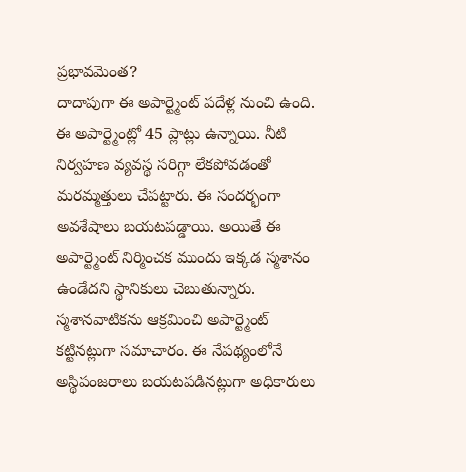ప్రభావమెంత?
దాదాపుగా ఈ అపార్ట్మెంట్ పదేళ్ల నుంచి ఉంది. ఈ అపార్ట్మెంట్లో 45 ప్లాట్లు ఉన్నాయి. నీటి నిర్వహణ వ్యవస్థ సరిగ్గా లేకపోవడంతో మరమ్మత్తులు చేపట్టారు. ఈ సందర్భంగా అవశేషాలు బయటపడ్డాయి. అయితే ఈ అపార్ట్మెంట్ నిర్మించక ముందు ఇక్కడ స్మశానం ఉండేదని స్థానికులు చెబుతున్నారు. స్మశానవాటికను ఆక్రమించి అపార్ట్మెంట్ కట్టినట్లుగా సమాచారం. ఈ నేపథ్యంలోనే అస్థిపంజరాలు బయటపడినట్లుగా అధికారులు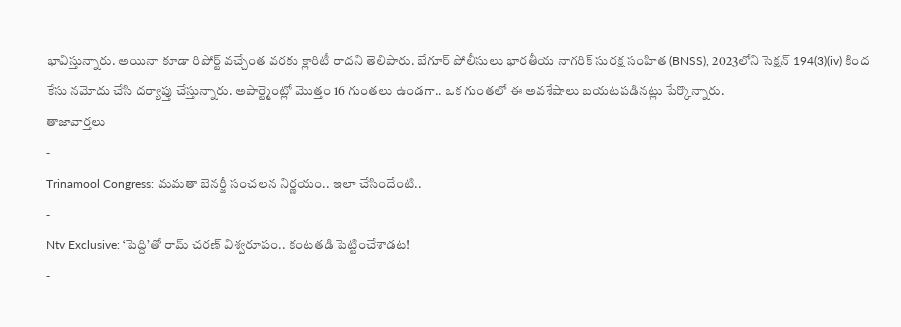భావిస్తున్నారు. అయినా కూడా రిపోర్ట్ వచ్చేంత వరకు క్లారిటీ రాదని తెలిపారు. బేగూర్ పోలీసులు భారతీయ నాగరిక్ సురక్ష సంహిత (BNSS), 2023లోని సెక్షన్ 194(3)(iv) కింద కేసు నమోదు చేసి దర్యాప్తు చేస్తున్నారు. అపార్ట్మెంట్లో మొత్తం 16 గుంతలు ఉండగా.. ఒక గుంతలో ఈ అవశేషాలు బయటపడినట్లు పేర్కొన్నారు.
తాజావార్తలు
-
Trinamool Congress: మమతా బెనర్జీ సంచలన నిర్ణయం.. ఇలా చేసిందేంటి..
-
Ntv Exclusive: ‘పెద్ది’తో రామ్ చరణ్ విశ్వరూపం.. కంటతడి పెట్టించేశాడట!
-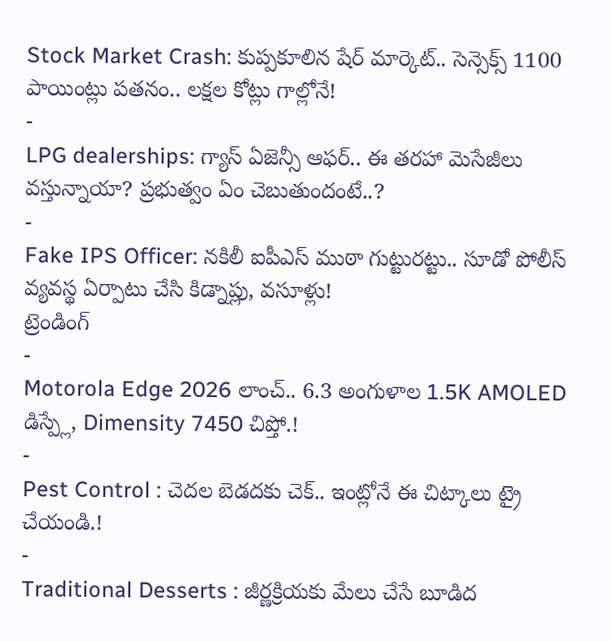Stock Market Crash: కుప్పకూలిన షేర్ మార్కెట్.. సెన్సెక్స్ 1100 పాయింట్లు పతనం.. లక్షల కోట్లు గాల్లోనే!
-
LPG dealerships: గ్యాస్ ఏజెన్సీ ఆఫర్.. ఈ తరహా మెసేజీలు వస్తున్నాయా? ప్రభుత్వం ఏం చెబుతుందంటే..?
-
Fake IPS Officer: నకిలీ ఐపీఎస్ ముఠా గుట్టురట్టు.. సూడో పోలీస్ వ్యవస్థ ఏర్పాటు చేసి కిడ్నాప్లు, వసూళ్లు!
ట్రెండింగ్
-
Motorola Edge 2026 లాంచ్.. 6.3 అంగుళాల 1.5K AMOLED డిస్ప్లే, Dimensity 7450 చిప్తో.!
-
Pest Control : చెదల బెడదకు చెక్.. ఇంట్లోనే ఈ చిట్కాలు ట్రై చేయండి.!
-
Traditional Desserts : జీర్ణక్రియకు మేలు చేసే బూడిద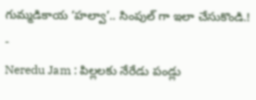గుమ్మడికాయ ‘హల్వా’.. సింపుల్ గా ఇలా చేసుకొండి.!
-
Neredu Jam : పిల్లలకు నేరేడు పండ్లు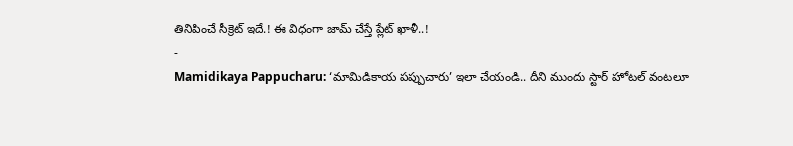తినిపించే సీక్రెట్ ఇదే.! ఈ విధంగా జామ్ చేస్తే ప్లేట్ ఖాళీ..!
-
Mamidikaya Pappucharu: ‘మామిడికాయ పప్పుచారు’ ఇలా చేయండి.. దీని ముందు స్టార్ హోటల్ వంటలూ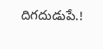దిగదుడుపే.!